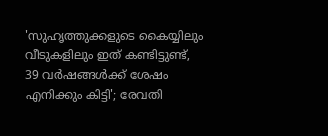'സുഹൃത്തുക്കളുടെ കൈയ്യിലും വീടുകളിലും ഇത് കണ്ടിട്ടുണ്ട്, 39 വർഷങ്ങൾക്ക് ശേഷം എനിക്കും കിട്ടി'; രേവതി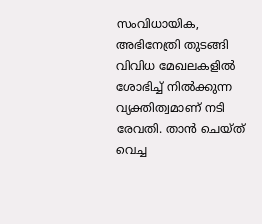സംവിധായിക, അഭിനേത്രി തുടങ്ങി വിവിധ മേഖലകളിൽ ശോഭിച്ച് നിൽക്കുന്ന വ്യക്തിത്വമാണ് നടി രേവതി. താൻ ചെയ്ത് വെച്ച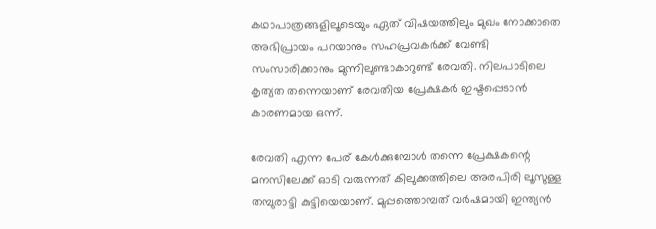കഥാപാത്രങ്ങളിലൂടെയും ഏത് വിഷയത്തിലും മുഖം നോക്കാതെ അഭിപ്രായം പറയാനും സഹപ്രവകർക്ക് വേണ്ടി സംസാരിക്കാനും മുന്നിലുണ്ടാകാറുണ്ട് രേവതി. നിലപാടിലെ കൃത്യത തന്നെയാണ് രേവതിയ പ്രേക്ഷകർ ഇഷ്ടപ്പെടാൻ കാരണമായ ഒന്ന്.

രേവതി എന്ന പേര് കേൾക്കുമ്പോൾ തന്നെ പ്രേക്ഷകന്റെ മനസിലേക്ക് ഓടി വരുന്നത് കിലുക്കത്തിലെ അരപിരി ലൂസുള്ള തമ്പുരാട്ടി കുട്ടിയെയാണ്. മുപ്പത്തൊമ്പത് വർഷമായി ഇന്ത്യൻ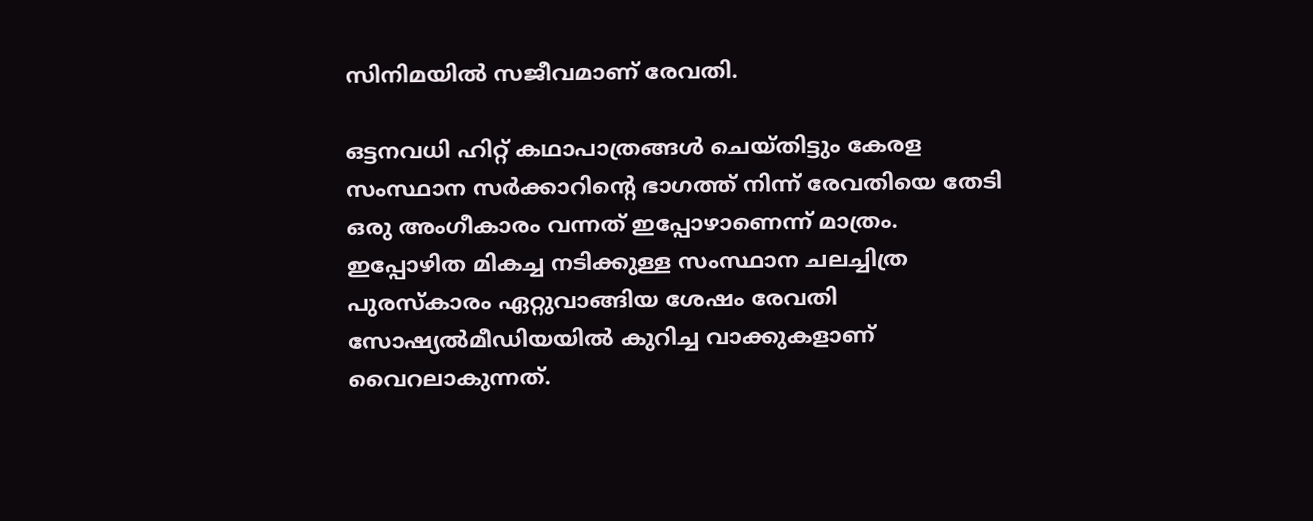സിനിമയിൽ സജീവമാണ് രേവതി.

ഒട്ടനവധി ഹിറ്റ് കഥാപാത്രങ്ങൾ ചെയ്തിട്ടും കേരള സംസ്ഥാന സർക്കാറിന്റെ ഭാഗത്ത് നിന്ന് രേവതിയെ തേടി ഒരു അംഗീകാരം വന്നത് ഇപ്പോഴാണെന്ന് മാത്രം. ഇപ്പോഴിത മികച്ച നടിക്കുള്ള സംസ്ഥാന ചലച്ചിത്ര പുരസ്കാരം ഏറ്റുവാങ്ങിയ ശേഷം രേവതി സോഷ്യൽമീഡിയയിൽ കുറിച്ച വാക്കുകളാണ് വൈറലാകുന്നത്.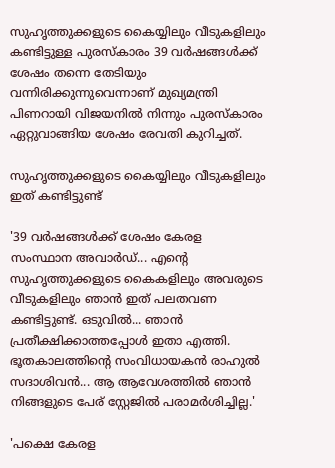സുഹൃത്തുക്കളുടെ കൈയ്യിലും വീടുകളിലും കണ്ടിട്ടുള്ള പുരസ്കാരം 39 വര്‍ഷങ്ങള്‍ക്ക് ശേഷം തന്നെ തേടിയും വന്നിരിക്കുന്നുവെന്നാണ് മുഖ്യമന്ത്രി പിണറായി വിജയനിൽ നിന്നും പുരസ്കാരം ഏറ്റുവാങ്ങിയ ശേഷം രേവതി കുറിച്ചത്.

സുഹൃത്തുക്കളുടെ കൈയ്യിലും വീടുകളിലും ഇത് കണ്ടിട്ടുണ്ട്

'39 വർഷങ്ങൾക്ക് ശേഷം കേരള സംസ്ഥാന അവാർഡ്... എന്റെ സുഹൃത്തുക്കളുടെ കൈകളിലും അവരുടെ വീടുകളിലും ഞാൻ ഇത് പലതവണ കണ്ടിട്ടുണ്ട്. ഒടുവിൽ... ഞാൻ പ്രതീക്ഷിക്കാത്തപ്പോൾ ഇതാ എത്തി. ഭൂതകാലത്തിന്റെ സംവിധായകൻ രാഹുൽ സദാശിവൻ... ആ ആവേശത്തിൽ ഞാൻ നിങ്ങളുടെ പേര് സ്റ്റേജിൽ പരാമർശിച്ചില്ല.'

'പക്ഷെ കേരള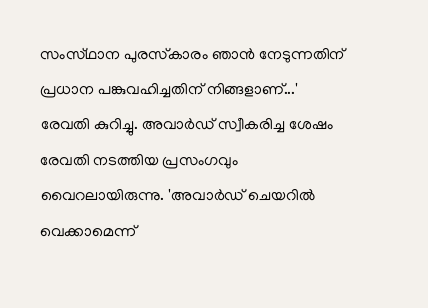സംസ്‌ഥാന പുരസ്‌കാരം ഞാൻ നേടുന്നതിന് പ്രധാന പങ്കുവഹിച്ചതിന് നിങ്ങളാണ്...' രേവതി കുറിച്ചു. അവാർഡ് സ്വീകരിച്ച ശേഷം രേവതി നടത്തിയ പ്രസംഗവും വൈറലായിരുന്നു. 'അവാര്‍ഡ് ചെയറില്‍ വെക്കാമെന്ന്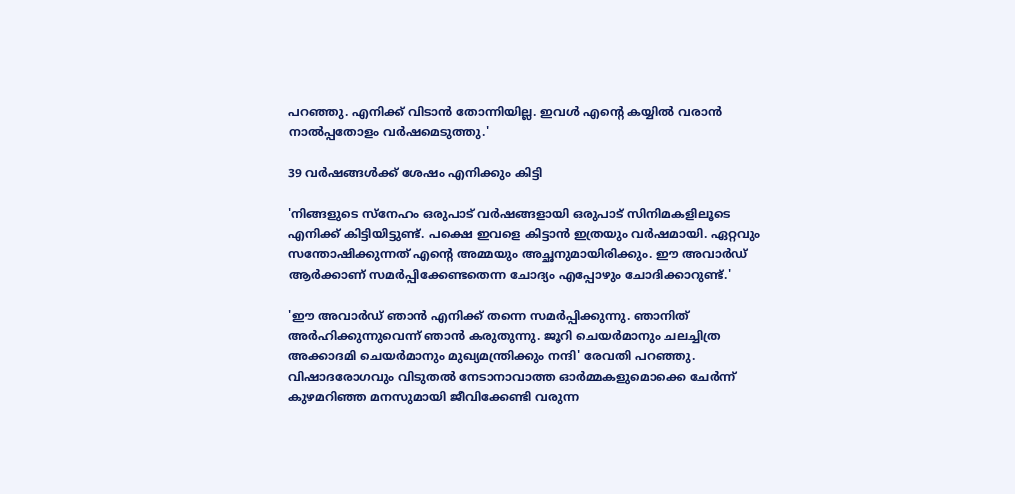പറഞ്ഞു. എനിക്ക് വിടാന്‍ തോന്നിയില്ല. ഇവള്‍ എന്‍റെ കയ്യില്‍ വരാന്‍ നാല്‍പ്പതോളം വര്‍ഷമെടുത്തു.'

39 വർഷങ്ങൾക്ക് ശേഷം എനിക്കും കിട്ടി

'നിങ്ങളുടെ സ്നേഹം ഒരുപാട് വര്‍ഷങ്ങളായി ഒരുപാട് സിനിമകളിലൂടെ എനിക്ക് കിട്ടിയിട്ടുണ്ട്. പക്ഷെ ഇവളെ കിട്ടാന്‍ ഇത്രയും വര്‍ഷമായി. ഏറ്റവും സന്തോഷിക്കുന്നത് എന്‍റെ അമ്മയും അച്ഛനുമായിരിക്കും. ഈ അവാര്‍ഡ് ആര്‍ക്കാണ് സമര്‍പ്പിക്കേണ്ടതെന്ന ചോദ്യം എപ്പോഴും ചോദിക്കാറുണ്ട്.'

'ഈ അവാര്‍ഡ് ഞാന്‍ എനിക്ക് തന്നെ സമര്‍പ്പിക്കുന്നു. ഞാനിത് അര്‍ഹിക്കുന്നുവെന്ന് ഞാന്‍ കരുതുന്നു. ജൂറി ചെയര്‍മാനും ചലച്ചിത്ര അക്കാദമി ചെയര്‍മാനും മുഖ്യമന്ത്രിക്കും നന്ദി' രേവതി പറഞ്ഞു. വിഷാദരോഗവും വിടുതല്‍ നേടാനാവാത്ത ഓര്‍മ്മകളുമൊക്കെ ചേര്‍ന്ന് കുഴമറിഞ്ഞ മനസുമായി ജീവിക്കേണ്ടി വരുന്ന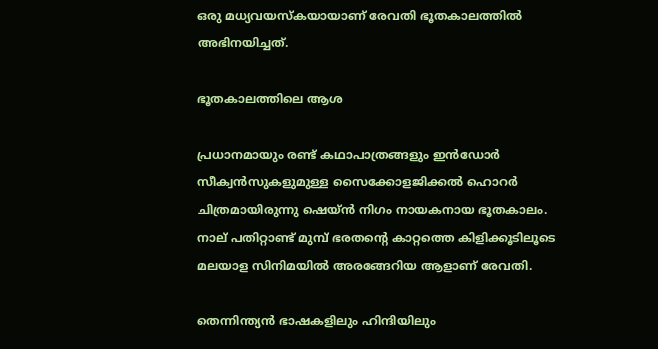ഒരു മധ്യവയസ്കയായാണ് രേവതി ഭൂതകാലത്തിൽ അഭിനയിച്ചത്.

ഭൂതകാലത്തിലെ ആശ

പ്രധാനമായും രണ്ട് കഥാപാത്രങ്ങളും ഇന്‍ഡോര്‍ സീക്വന്‍സുകളുമുള്ള സൈക്കോളജിക്കല്‍ ഹൊറര്‍ ചിത്രമായിരുന്നു ഷെയ്ൻ നിഗം നായകനായ ഭൂതകാലം. നാല് പതിറ്റാണ്ട് മുമ്പ് ഭരതന്‍റെ കാറ്റത്തെ കിളിക്കൂടിലൂടെ മലയാള സിനിമയില്‍ അരങ്ങേറിയ ആളാണ് രേവതി.

തെന്നിന്ത്യന്‍ ഭാഷകളിലും ഹിന്ദിയിലും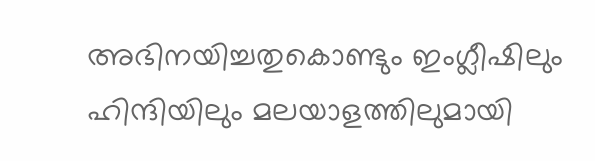അഭിനയിച്ചതുകൊണ്ടും ഇംഗ്ലീഷിലും ഹിന്ദിയിലും മലയാളത്തിലുമായി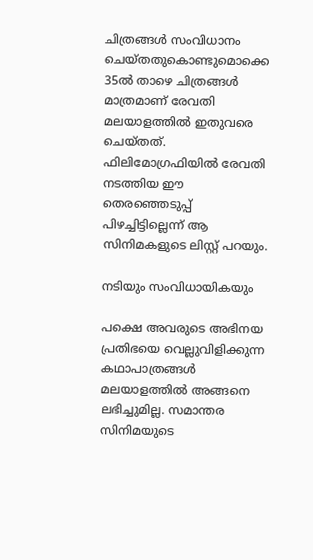ചിത്രങ്ങള്‍ സംവിധാനം ചെയ്‍തതുകൊണ്ടുമൊക്കെ 35ല്‍ താഴെ ചിത്രങ്ങള്‍ മാത്രമാണ് രേവതി മലയാളത്തില്‍ ഇതുവരെ ചെയ്‍തത്. ഫിലിമോഗ്രഫിയില്‍ രേവതി നടത്തിയ ഈ തെരഞ്ഞെടുപ്പ് പിഴച്ചിട്ടില്ലെന്ന് ആ സിനിമകളുടെ ലിസ്റ്റ് പറയും.

നടിയും സംവിധായികയും

പക്ഷെ അവരുടെ അഭിനയ പ്രതിഭയെ വെല്ലുവിളിക്കുന്ന കഥാപാത്രങ്ങള്‍ മലയാളത്തില്‍ അങ്ങനെ ലഭിച്ചുമില്ല. സമാന്തര സിനിമയുടെ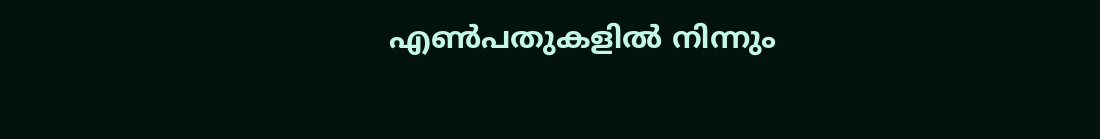എണ്‍പതുകളില്‍ നിന്നും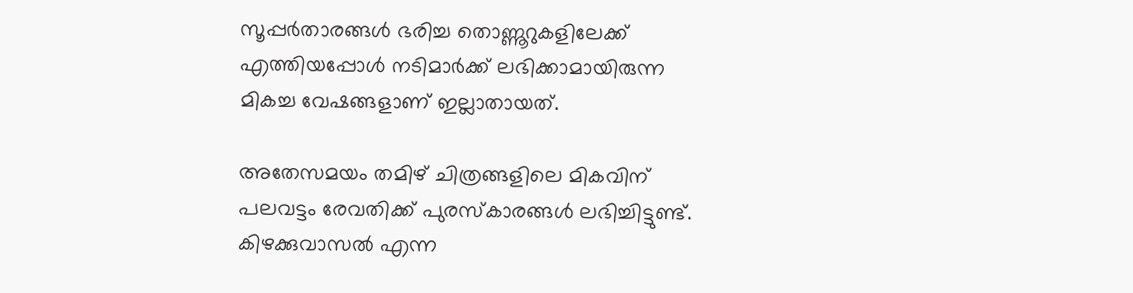സൂപ്പര്‍താരങ്ങള്‍ ഭരിച്ച തൊണ്ണൂറുകളിലേക്ക് എത്തിയപ്പോള്‍ നടിമാര്‍ക്ക് ലഭിക്കാമായിരുന്ന മികച്ച വേഷങ്ങളാണ് ഇല്ലാതായത്.

അതേസമയം തമിഴ് ചിത്രങ്ങളിലെ മികവിന് പലവട്ടം രേവതിക്ക് പുരസ്‍കാരങ്ങള്‍ ലഭിച്ചിട്ടുണ്ട്. കിഴക്കുവാസല്‍ എന്ന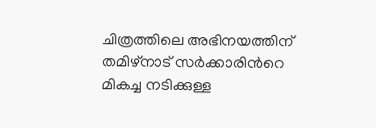ചിത്രത്തിലെ അഭിനയത്തിന് തമിഴ്‍നാട് സര്‍ക്കാരിന്‍റെ മികച്ച നടിക്കുള്ള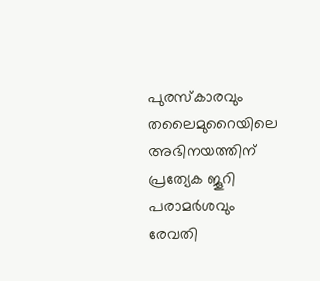പുരസ്‍കാരവും തലൈമുറൈയിലെ അഭിനയത്തിന് പ്രത്യേക ജൂറി പരാമര്‍ശവും രേവതി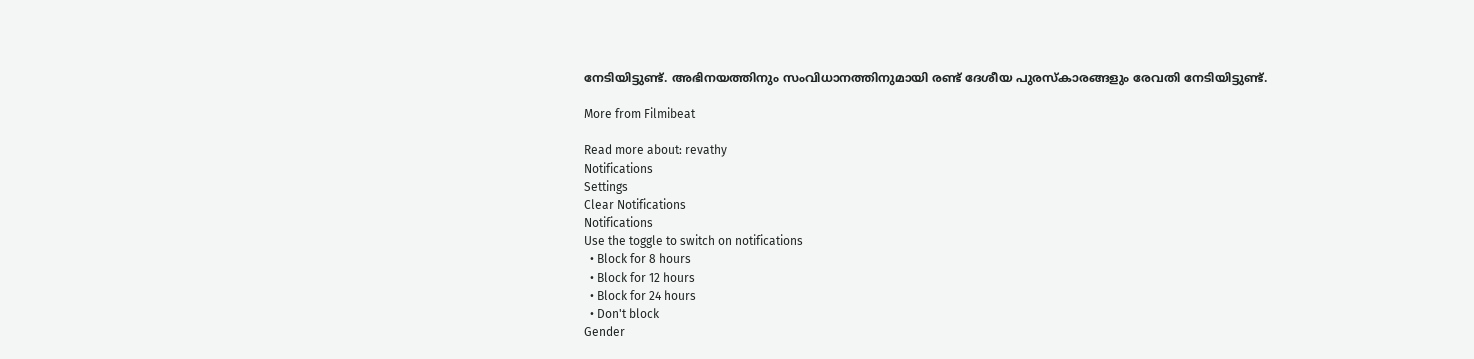നേടിയിട്ടുണ്ട്. അഭിനയത്തിനും സംവിധാനത്തിനുമായി രണ്ട് ദേശീയ പുരസ്കാരങ്ങളും രേവതി നേടിയിട്ടുണ്ട്.

More from Filmibeat

Read more about: revathy
Notifications
Settings
Clear Notifications
Notifications
Use the toggle to switch on notifications
  • Block for 8 hours
  • Block for 12 hours
  • Block for 24 hours
  • Don't block
Gender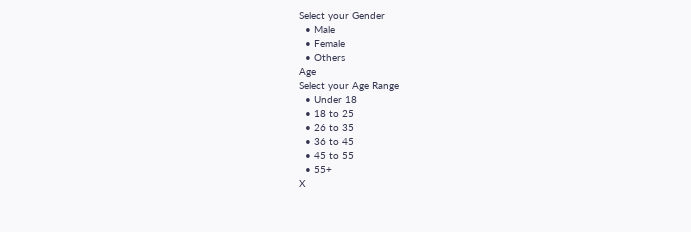Select your Gender
  • Male
  • Female
  • Others
Age
Select your Age Range
  • Under 18
  • 18 to 25
  • 26 to 35
  • 36 to 45
  • 45 to 55
  • 55+
X